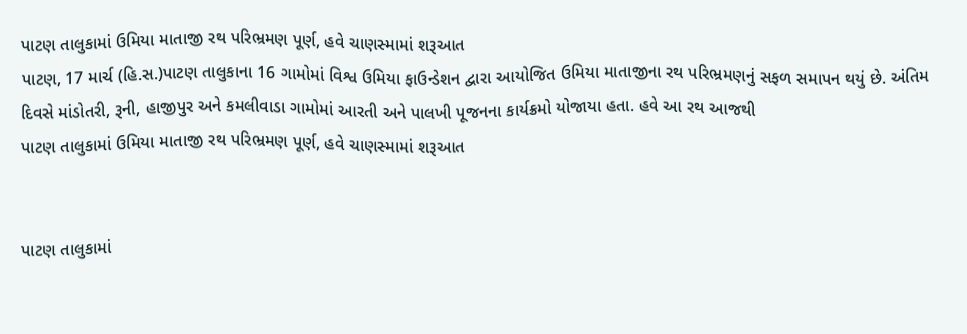પાટણ તાલુકામાં ઉમિયા માતાજી રથ પરિભ્રમણ પૂર્ણ, હવે ચાણસ્મામાં શરૂઆત
પાટણ, 17 માર્ચ (હિ.સ.)પાટણ તાલુકાના 16 ગામોમાં વિશ્વ ઉમિયા ફાઉન્ડેશન દ્વારા આયોજિત ઉમિયા માતાજીના રથ પરિભ્રમણનું સફળ સમાપન થયું છે. અંતિમ દિવસે માંડોતરી, રૂની, હાજીપુર અને કમલીવાડા ગામોમાં આરતી અને પાલખી પૂજનના કાર્યક્રમો યોજાયા હતા. હવે આ રથ આજથી
પાટણ તાલુકામાં ઉમિયા માતાજી રથ પરિભ્રમણ પૂર્ણ, હવે ચાણસ્મામાં શરૂઆત


પાટણ તાલુકામાં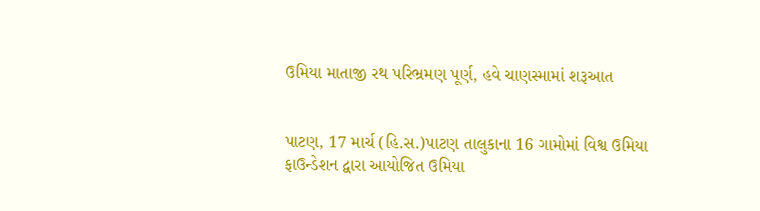ઉમિયા માતાજી રથ પરિભ્રમણ પૂર્ણ, હવે ચાણસ્મામાં શરૂઆત


પાટણ, 17 માર્ચ (હિ.સ.)પાટણ તાલુકાના 16 ગામોમાં વિશ્વ ઉમિયા ફાઉન્ડેશન દ્વારા આયોજિત ઉમિયા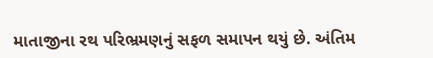માતાજીના રથ પરિભ્રમણનું સફળ સમાપન થયું છે. અંતિમ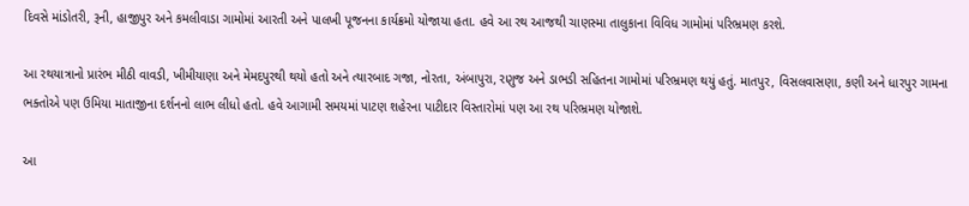દિવસે માંડોતરી, રૂની, હાજીપુર અને કમલીવાડા ગામોમાં આરતી અને પાલખી પૂજનના કાર્યક્રમો યોજાયા હતા. હવે આ રથ આજથી ચાણસ્મા તાલુકાના વિવિધ ગામોમાં પરિભ્રમણ કરશે.

આ રથયાત્રાનો પ્રારંભ મીઠી વાવડી, ખીમીયાણા અને મેમદપુરથી થયો હતો અને ત્યારબાદ ગજા, નોરતા, અંબાપુરા, રણુજ અને ડાભડી સહિતના ગામોમાં પરિભ્રમણ થયું હતું. માતપુર, વિસલવાસણા, કણી અને ધારપુર ગામના ભક્તોએ પણ ઉમિયા માતાજીના દર્શનનો લાભ લીધો હતો. હવે આગામી સમયમાં પાટણ શહેરના પાટીદાર વિસ્તારોમાં પણ આ રથ પરિભ્રમણ યોજાશે.

આ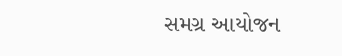સમગ્ર આયોજન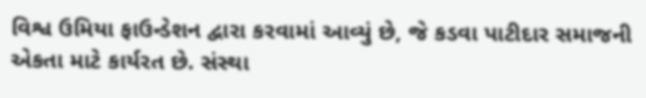વિશ્વ ઉમિયા ફાઉન્ડેશન દ્વારા કરવામાં આવ્યું છે, જે કડવા પાટીદાર સમાજની એકતા માટે કાર્યરત છે. સંસ્થા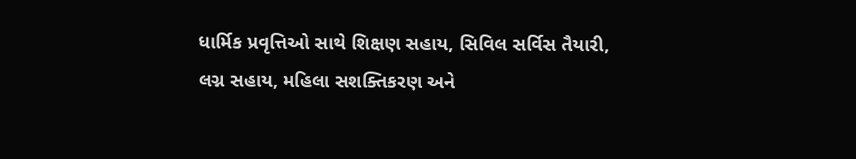ધાર્મિક પ્રવૃત્તિઓ સાથે શિક્ષણ સહાય, સિવિલ સર્વિસ તૈયારી, લગ્ન સહાય, મહિલા સશક્તિકરણ અને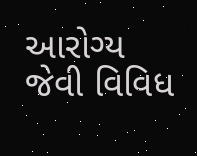આરોગ્ય જેવી વિવિધ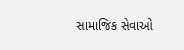સામાજિક સેવાઓ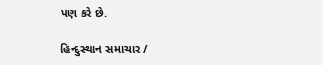પણ કરે છે.

હિન્દુસ્થાન સમાચાર /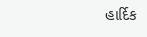હાર્દિક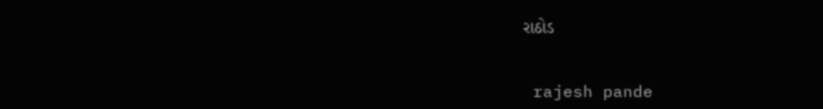રાઠોડ


 rajesh pande